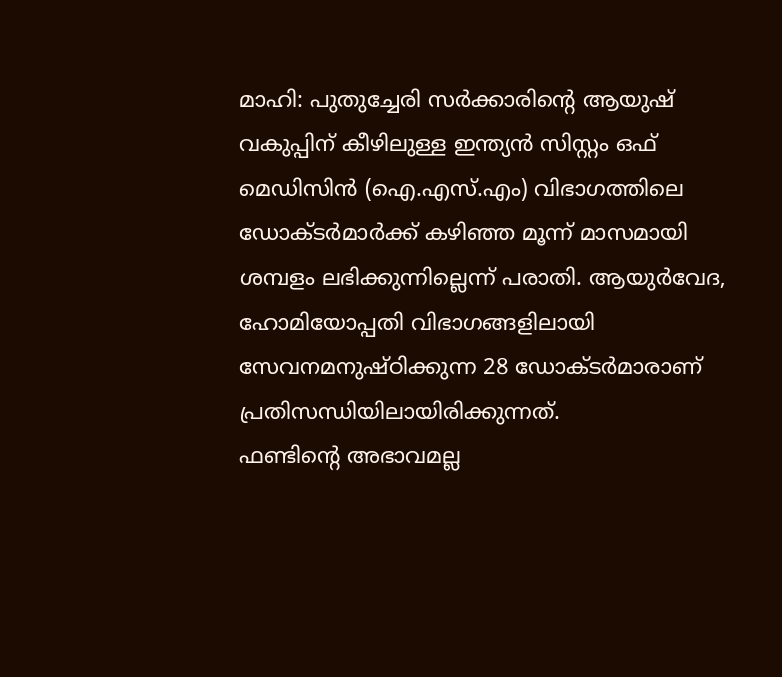മാഹി: പുതുച്ചേരി സർക്കാരിന്റെ ആയുഷ് വകുപ്പിന് കീഴിലുള്ള ഇന്ത്യൻ സിസ്റ്റം ഒഫ് മെഡിസിൻ (ഐ.എസ്.എം) വിഭാഗത്തിലെ ഡോക്ടർമാർക്ക് കഴിഞ്ഞ മൂന്ന് മാസമായി ശമ്പളം ലഭിക്കുന്നില്ലെന്ന് പരാതി. ആയുർവേദ, ഹോമിയോപ്പതി വിഭാഗങ്ങളിലായി സേവനമനുഷ്ഠിക്കുന്ന 28 ഡോക്ടർമാരാണ് പ്രതിസന്ധിയിലായിരിക്കുന്നത്.
ഫണ്ടിന്റെ അഭാവമല്ല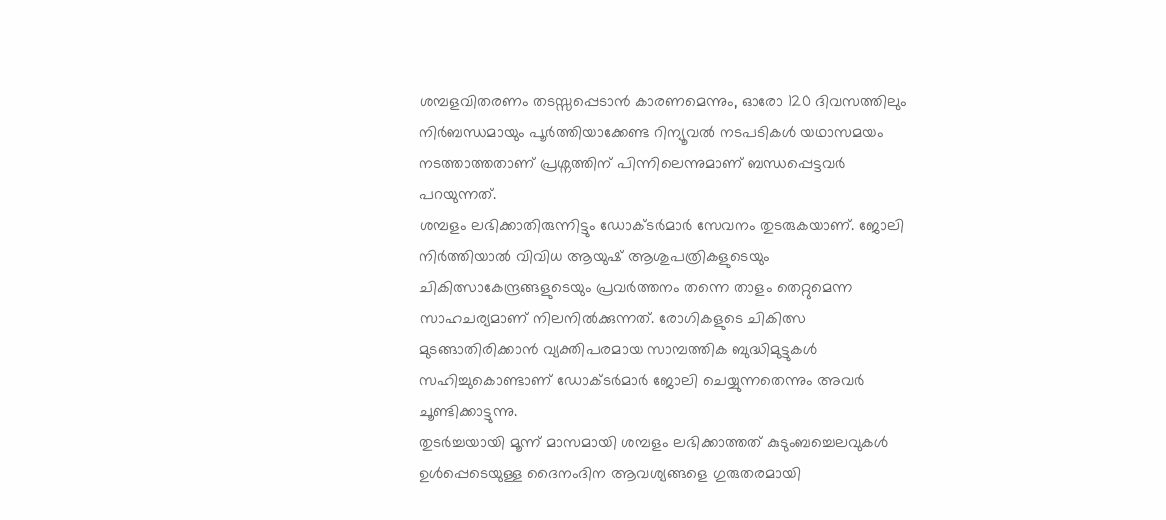ശമ്പളവിതരണം തടസ്സപ്പെടാൻ കാരണമെന്നും, ഓരോ 120 ദിവസത്തിലും നിർബന്ധമായും പൂർത്തിയാക്കേണ്ട റിന്യൂവൽ നടപടികൾ യഥാസമയം നടത്താത്തതാണ് പ്രശ്നത്തിന് പിന്നിലെന്നുമാണ് ബന്ധപ്പെട്ടവർ പറയുന്നത്.
ശമ്പളം ലഭിക്കാതിരുന്നിട്ടും ഡോക്ടർമാർ സേവനം തുടരുകയാണ്. ജോലി നിർത്തിയാൽ വിവിധ ആയുഷ് ആശുപത്രികളുടെയും ചികിത്സാകേന്ദ്രങ്ങളുടെയും പ്രവർത്തനം തന്നെ താളം തെറ്റുമെന്ന സാഹചര്യമാണ് നിലനിൽക്കുന്നത്. രോഗികളുടെ ചികിത്സ മുടങ്ങാതിരിക്കാൻ വ്യക്തിപരമായ സാമ്പത്തിക ബുദ്ധിമുട്ടുകൾ സഹിച്ചുകൊണ്ടാണ് ഡോക്ടർമാർ ജോലി ചെയ്യുന്നതെന്നും അവർ ചൂണ്ടിക്കാട്ടുന്നു.
തുടർച്ചയായി മൂന്ന് മാസമായി ശമ്പളം ലഭിക്കാത്തത് കുടുംബച്ചെലവുകൾ ഉൾപ്പെടെയുള്ള ദൈനംദിന ആവശ്യങ്ങളെ ഗുരുതരമായി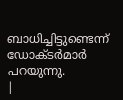ബാധിച്ചിട്ടുണ്ടെന്ന് ഡോക്ടർമാർ പറയുന്നു.
|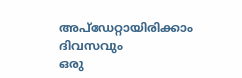അപ്ഡേറ്റായിരിക്കാം ദിവസവും
ഒരു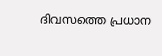ദിവസത്തെ പ്രധാന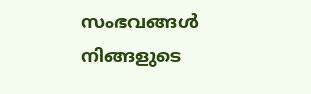സംഭവങ്ങൾ നിങ്ങളുടെ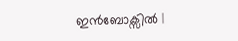ഇൻബോക്സിൽ |